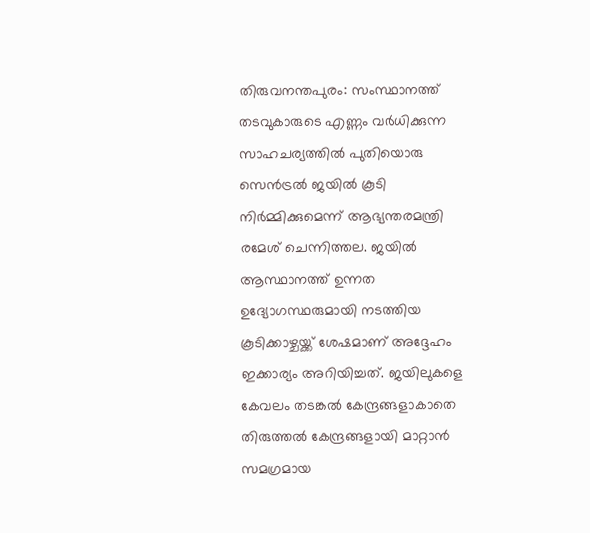തിരുവനന്തപുരം: സംസ്ഥാനത്ത് തടവുകാരുടെ എണ്ണം വർധിക്കുന്ന സാഹചര്യത്തിൽ പുതിയൊരു സെൻട്രൽ ജയിൽ കൂടി നിർമ്മിക്കുമെന്ന് ആഭ്യന്തരമന്ത്രി രമേശ് ചെന്നിത്തല. ജയിൽ ആസ്ഥാനത്ത് ഉന്നത ഉദ്യോഗസ്ഥരുമായി നടത്തിയ കൂടിക്കാഴ്ചയ്ക്ക് ശേഷമാണ് അദ്ദേഹം ഇക്കാര്യം അറിയിച്ചത്. ജയിലുകളെ കേവലം തടങ്കൽ കേന്ദ്രങ്ങളാകാതെ തിരുത്തൽ കേന്ദ്രങ്ങളായി മാറ്റാൻ സമഗ്രമായ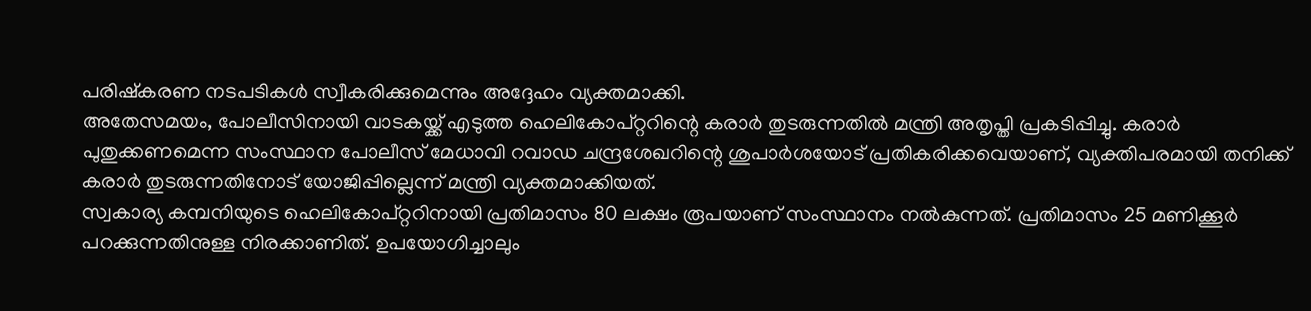പരിഷ്കരണ നടപടികൾ സ്വീകരിക്കുമെന്നും അദ്ദേഹം വ്യക്തമാക്കി.
അതേസമയം, പോലീസിനായി വാടകയ്ക്ക് എടുത്ത ഹെലികോപ്റ്ററിന്റെ കരാർ തുടരുന്നതിൽ മന്ത്രി അതൃപ്തി പ്രകടിപ്പിച്ചു. കരാർ പുതുക്കണമെന്ന സംസ്ഥാന പോലീസ് മേധാവി റവാഡ ചന്ദ്രശേഖറിന്റെ ശുപാർശയോട് പ്രതികരിക്കവെയാണ്, വ്യക്തിപരമായി തനിക്ക് കരാർ തുടരുന്നതിനോട് യോജിപ്പില്ലെന്ന് മന്ത്രി വ്യക്തമാക്കിയത്.
സ്വകാര്യ കമ്പനിയുടെ ഹെലികോപ്റ്ററിനായി പ്രതിമാസം 80 ലക്ഷം രൂപയാണ് സംസ്ഥാനം നൽകുന്നത്. പ്രതിമാസം 25 മണിക്കൂർ പറക്കുന്നതിനുള്ള നിരക്കാണിത്. ഉപയോഗിച്ചാലും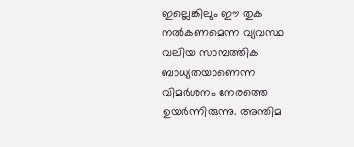ഇല്ലെങ്കിലും ഈ തുക നൽകണമെന്ന വ്യവസ്ഥ വലിയ സാമ്പത്തിക ബാധ്യതയാണെന്ന വിമർശനം നേരത്തെ ഉയർന്നിരുന്നു. അന്തിമ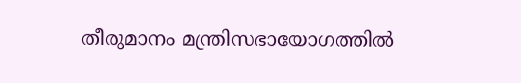തീരുമാനം മന്ത്രിസഭായോഗത്തിൽ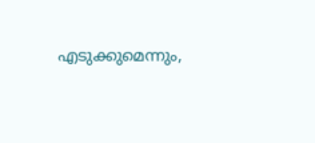എടുക്കുമെന്നും,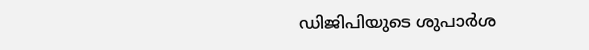ഡിജിപിയുടെ ശുപാർശ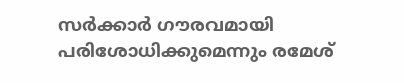സർക്കാർ ഗൗരവമായി പരിശോധിക്കുമെന്നും രമേശ്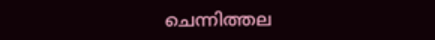ചെന്നിത്തല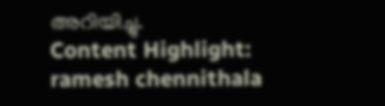അറിയിച്ചു.
Content Highlight: ramesh chennithala